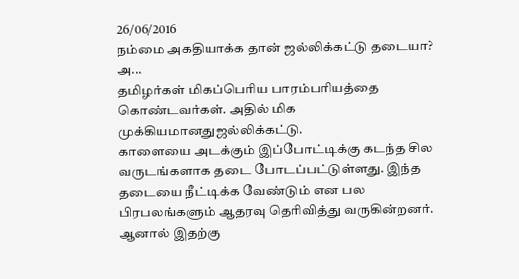26/06/2016
நம்மை அகதியாக்க தான் ஜல்லிக்கட்டு தடையா? அ...
தமிழர்கள் மிகப்பெரிய பாரம்பரியத்தை கொண்டவர்கள். அதில் மிக முக்கியமானதுஜல்லிக்கட்டு.
காளையை அடக்கும் இப்போட்டிக்கு கடந்த சில வருடங்களாக தடை போடப்பட்டுள்ளது. இந்த தடையை நீட்டிக்க வேண்டும் என பல பிரபலங்களும் ஆதரவு தெரிவித்து வருகின்றனர்.
ஆனால் இதற்கு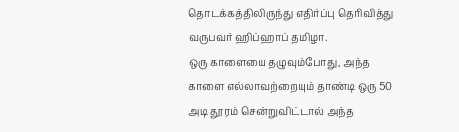தொடக்கத்திலிருந்து எதிர்ப்பு தெரிவித்து வருபவர் ஹிப்ஹாப் தமிழா.
ஒரு காளையை தழுவும்போது, அந்த காளை எல்லாவற்றையும் தாண்டி ஒரு 50 அடி தூரம் சென்றுவிட்டால் அந்த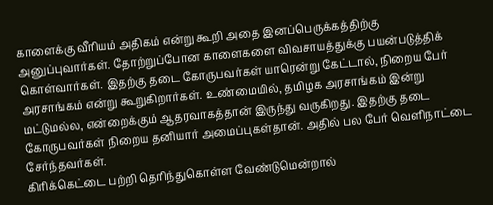காளைக்கு வீரியம் அதிகம் என்று கூறி அதை இனப்பெருக்கத்திற்கு அனுப்புவார்கள். தோற்றுப்போன காளைகளை விவசாயத்துக்கு பயன்படுத்திக் கொள்வார்கள். இதற்கு தடை கோருபவர்கள் யாரென்று கேட்டால், நிறைய பேர் அரசாங்கம் என்று கூறுகிறார்கள். உண்மையில், தமிழக அரசாங்கம் இன்று மட்டுமல்ல, என்றைக்கும் ஆதரவாகத்தான் இருந்து வருகிறது. இதற்கு தடை கோருபவர்கள் நிறைய தனியார் அமைப்புகள்தான். அதில் பல பேர் வெளிநாட்டை சேர்ந்தவர்கள்.
கிரிக்கெட்டை பற்றி தெரிந்துகொள்ள வேண்டுமென்றால்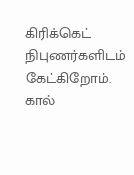கிரிக்கெட் நிபுணர்களிடம் கேட்கிறோம். கால்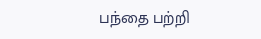பந்தை பற்றி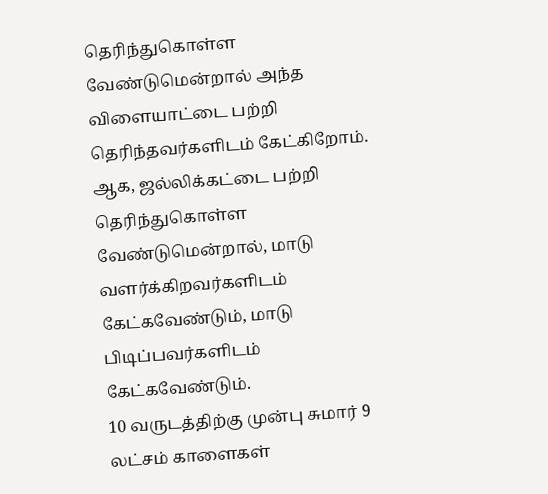தெரிந்துகொள்ள வேண்டுமென்றால் அந்த விளையாட்டை பற்றி தெரிந்தவர்களிடம் கேட்கிறோம். ஆக, ஜல்லிக்கட்டை பற்றி தெரிந்துகொள்ள வேண்டுமென்றால், மாடு வளர்க்கிறவர்களிடம் கேட்கவேண்டும், மாடு பிடிப்பவர்களிடம் கேட்கவேண்டும்.
10 வருடத்திற்கு முன்பு சுமார் 9 லட்சம் காளைகள்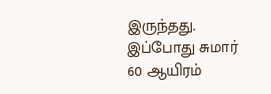இருந்தது. இப்போது சுமார் 60 ஆயிரம்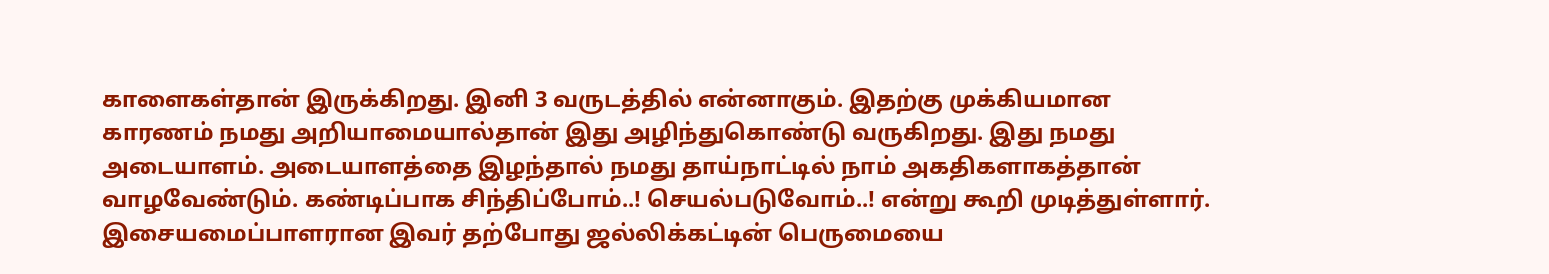காளைகள்தான் இருக்கிறது. இனி 3 வருடத்தில் என்னாகும். இதற்கு முக்கியமான காரணம் நமது அறியாமையால்தான் இது அழிந்துகொண்டு வருகிறது. இது நமது அடையாளம். அடையாளத்தை இழந்தால் நமது தாய்நாட்டில் நாம் அகதிகளாகத்தான் வாழவேண்டும். கண்டிப்பாக சிந்திப்போம்..! செயல்படுவோம்..! என்று கூறி முடித்துள்ளார்.
இசையமைப்பாளரான இவர் தற்போது ஜல்லிக்கட்டின் பெருமையை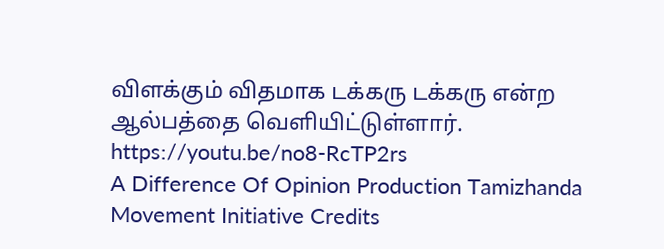விளக்கும் விதமாக டக்கரு டக்கரு என்ற ஆல்பத்தை வெளியிட்டுள்ளார்.
https://youtu.be/no8-RcTP2rs
A Difference Of Opinion Production Tamizhanda Movement Initiative Credits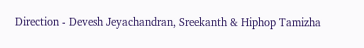Direction - Devesh Jeyachandran, Sreekanth & Hiphop Tamizha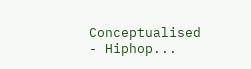Conceptualised - Hiphop...